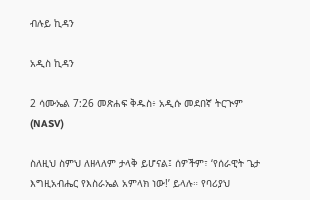ብሉይ ኪዳን

አዲስ ኪዳን

2 ሳሙኤል 7:26 መጽሐፍ ቅዱስ፥ አዲሱ መደበኛ ትርጒም (NASV)

ስለዚህ ስምህ ለዘላለም ታላቅ ይሆናል፤ ሰዎችም፣ ‘የሰራዊት ጌታ እግዚአብሔር የእስራኤል አምላክ ነው!’ ይላሉ። የባሪያህ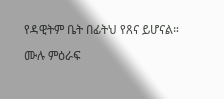የዳዊትም ቤት በፊትህ የጸና ይሆናል።

ሙሉ ምዕራፍ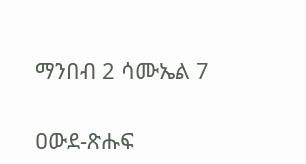ማንበብ 2 ሳሙኤል 7

ዐውደ-ጽሑፍ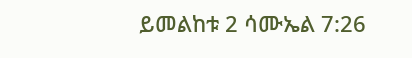ይመልከቱ 2 ሳሙኤል 7:26